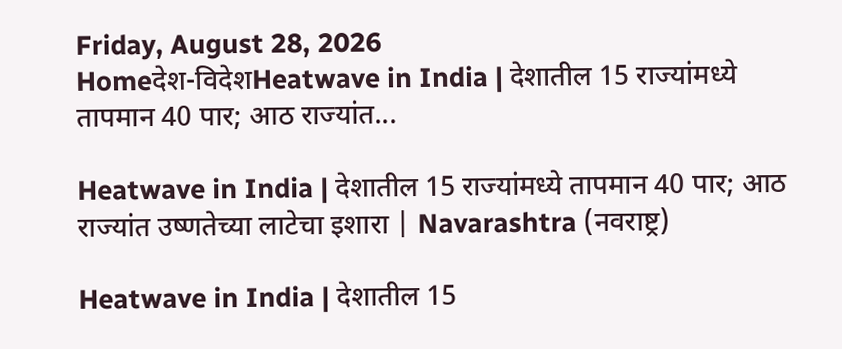Friday, August 28, 2026
Homeदेश-विदेशHeatwave in India | देशातील 15 राज्यांमध्ये तापमान 40 पार; आठ राज्यांत...

Heatwave in India | देशातील 15 राज्यांमध्ये तापमान 40 पार; आठ राज्यांत उष्णतेच्या लाटेचा इशारा | Navarashtra (नवराष्ट्र)

Heatwave in India | देशातील 15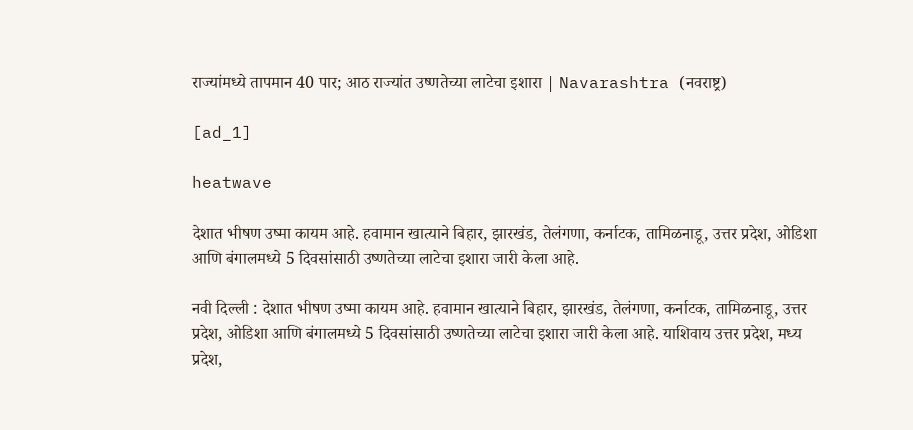राज्यांमध्ये तापमान 40 पार; आठ राज्यांत उष्णतेच्या लाटेचा इशारा | Navarashtra (नवराष्ट्र)

[ad_1]

heatwave

देशात भीषण उष्मा कायम आहे. हवामान खात्याने बिहार, झारखंड, तेलंगणा, कर्नाटक, तामिळनाडू, उत्तर प्रदेश, ओडिशा आणि बंगालमध्ये 5 दिवसांसाठी उष्णतेच्या लाटेचा इशारा जारी केला आहे.

नवी दिल्ली : देशात भीषण उष्मा कायम आहे. हवामान खात्याने बिहार, झारखंड, तेलंगणा, कर्नाटक, तामिळनाडू, उत्तर प्रदेश, ओडिशा आणि बंगालमध्ये 5 दिवसांसाठी उष्णतेच्या लाटेचा इशारा जारी केला आहे. याशिवाय उत्तर प्रदेश, मध्य प्रदेश,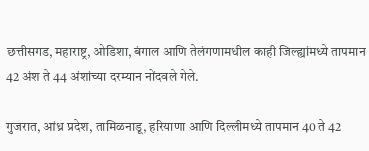छत्तीसगड, महाराष्ट्र, ओडिशा, बंगाल आणि तेलंगणामधील काही जिल्ह्यांमध्ये तापमान 42 अंश ते 44 अंशांच्या दरम्यान नोंदवले गेले.

गुजरात, आंध्र प्रदेश, तामिळनाडू, हरियाणा आणि दिल्लीमध्ये तापमान 40 ते 42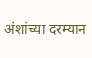अंशांच्या दरम्यान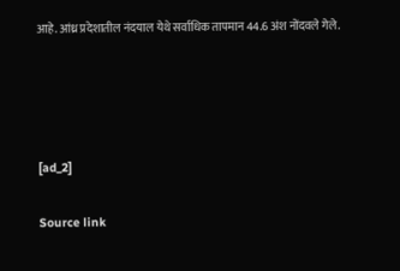आहे. आंध्र प्रदेशातील नंदयाल येथे सर्वाधिक तापमान 44.6 अंश नोंदवले गेले.




[ad_2]

Source link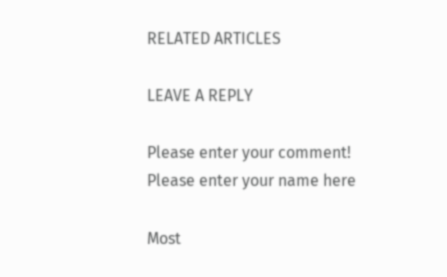RELATED ARTICLES

LEAVE A REPLY

Please enter your comment!
Please enter your name here

Most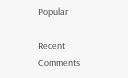Popular

Recent Comments